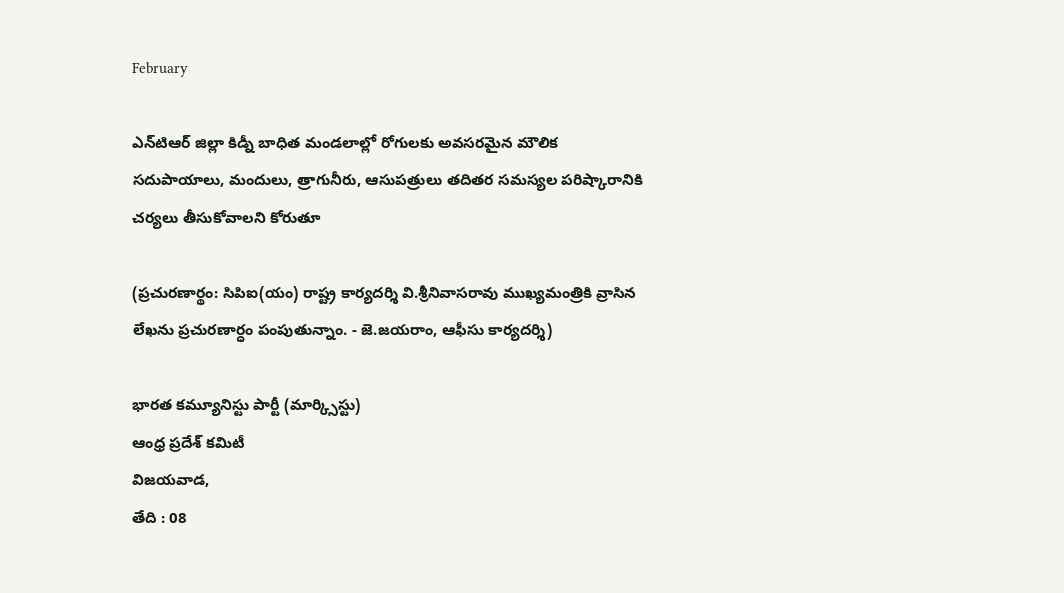February

ఎన్‌టిఆర్ జిల్లా కిడ్నీ బాధిత మండలాల్లో రోగులకు అవసరమైన మౌలిక సదుపాయాలు, మందులు, త్రాగునీరు, ఆసుపత్రులు తదితర సమస్యల పరిష్కారానికి చర్యలు తీసుకోవాలని కోరుతూ

(ప్రచురణార్థం: సిపిఐ(యం) రాష్ట్ర కార్యదర్శి వి.శ్రీనివాసరావు ముఖ్యమంత్రికి వ్రాసిన లేఖను ప్రచురణార్ధం పంపుతున్నాం. - జె.జయరాం, ఆఫీసు కార్యదర్శి)

భారత కమ్యూనిస్టు పార్టీ (మార్క్సిస్టు)
ఆంధ్ర ప్రదేశ్ కమిటీ
విజయవాడ,
తేది : 08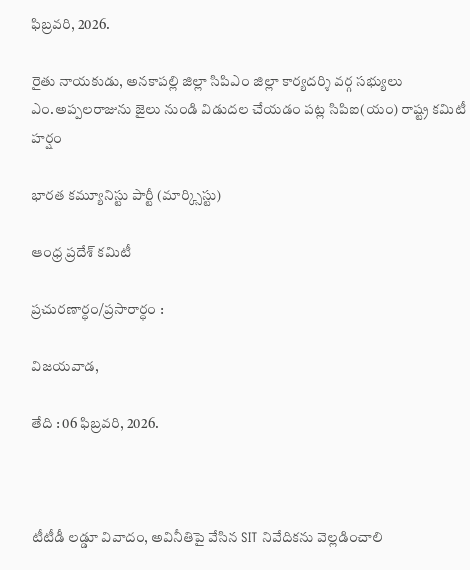ఫిబ్రవరి, 2026.

రైతు నాయకుడు, అనకాపల్లి జిల్లా సిపిఎం జిల్లా కార్యదర్శి వర్గ సభ్యులు ఎం.అప్పలరాజును జైలు నుండి విడుదల చేయడం పట్ల సిపిఐ(యం) రాష్ట్ర కమిటీ హర్షం

భారత కమ్యూనిస్టు పార్టీ (మార్క్సిస్టు)

ఆంధ్ర ప్రదేశ్ కమిటీ

ప్రచురణార్ధం/ప్రసారార్ధం :

విజయవాడ,

తేది : 06 ఫిబ్రవరి, 2026.



టీటీడీ లడ్డూ వివాదం, అవినీతిపై వేసిన SIT నివేదికను వెల్లడించాలి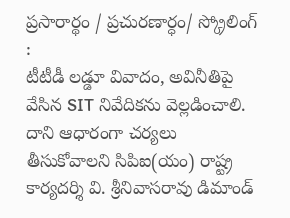ప్రసారార్థం / ప్రచురణార్ధం/ స్క్రోలింగ్ :
టీటీడీ లడ్డూ వివాదం, అవినీతిపై వేసిన SIT నివేదికను వెల్లడించాలి. దాని ఆధారంగా చర్యలు తీసుకోవాలని సిపిఐ(యం) రాష్ట్ర కార్యదర్శి వి. శ్రీనివాసరావు డిమాండ్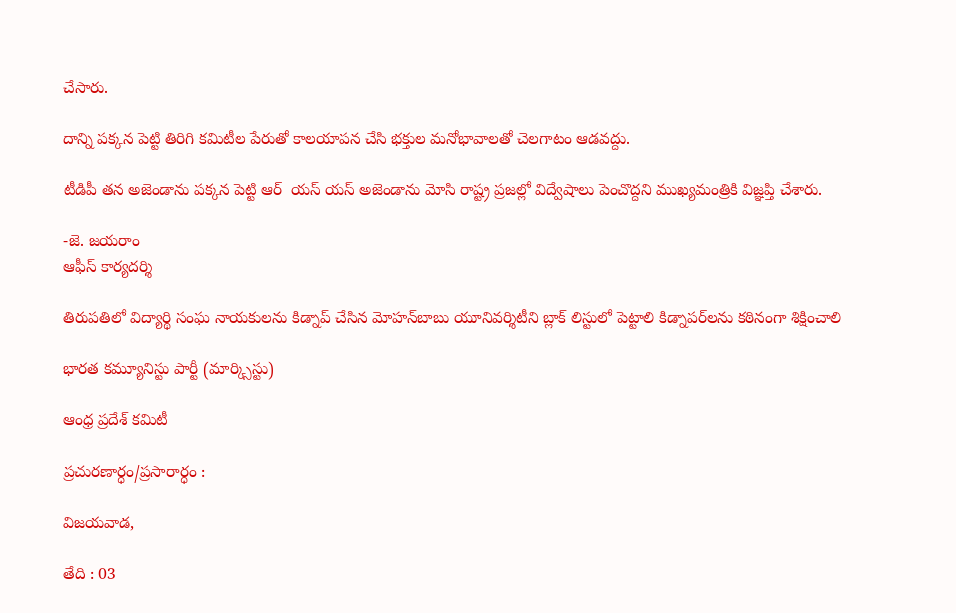చేసారు.

దాన్ని పక్కన పెట్టి తిరిగి కమిటీల పేరుతో కాలయాపన చేసి భక్తుల మనోభావాలతో చెలగాటం ఆడవద్దు.

టీడిపీ తన అజెండాను పక్కన పెట్టి ఆర్  యస్ యస్ అజెండాను మోసి రాష్ట్ర ప్రజల్లో విద్వేషాలు పెంచొద్దని ముఖ్యమంత్రికి విజ్ఞప్తి చేశారు.

-జె. జయరాం
ఆఫీస్ కార్యదర్శి

తిరుపతిలో విద్యార్థి సంఘ నాయకులను కిడ్నాప్ చేసిన మోహన్‌బాబు యూనివర్శిటీని బ్లాక్ లిస్టులో పెట్టాలి కిడ్నాపర్‌లను కఠినంగా శిక్షించాలి

భారత కమ్యూనిస్టు పార్టీ (మార్క్సిస్టు)

ఆంధ్ర ప్రదేశ్ కమిటీ

ప్రచురణార్ధం/ప్రసారార్ధం :

విజయవాడ,

తేది : 03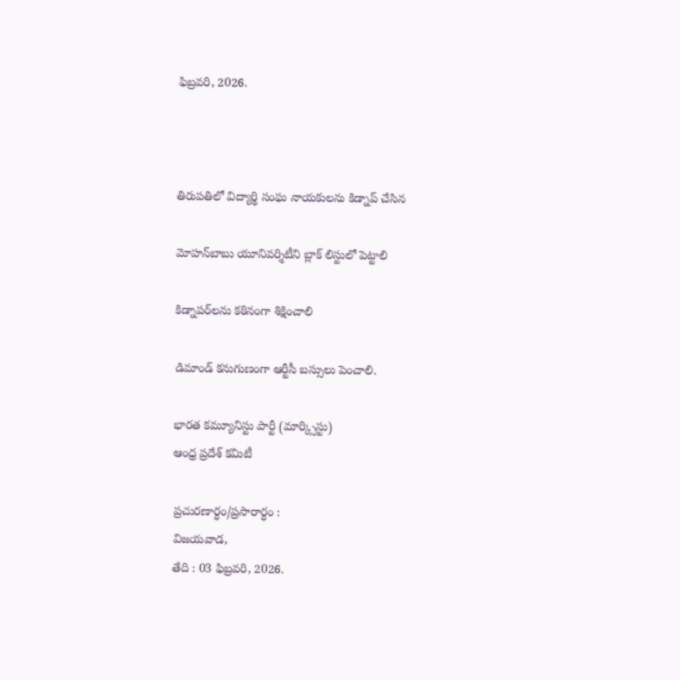ఫిబ్రవరి, 2026.



తిరుపతిలో విద్యార్థి సంఘ నాయకులను కిడ్నాప్ చేసిన

మోహన్‌బాబు యూనివర్శిటీని బ్లాక్ లిస్టులో పెట్టాలి

కిడ్నాపర్‌లను కఠినంగా శిక్షించాలి

డిమాండ్ కనుగుణంగా ఆర్టీసీ బస్సులు పెంచాలి.

భారత కమ్యూనిస్టు పార్టీ (మార్క్సిస్టు)
ఆంధ్ర ప్రదేశ్ కమిటీ

ప్రచురణార్ధం/ప్రసారార్ధం :
విజయవాడ,
తేది : 03 ఫిబ్రవరి, 2026.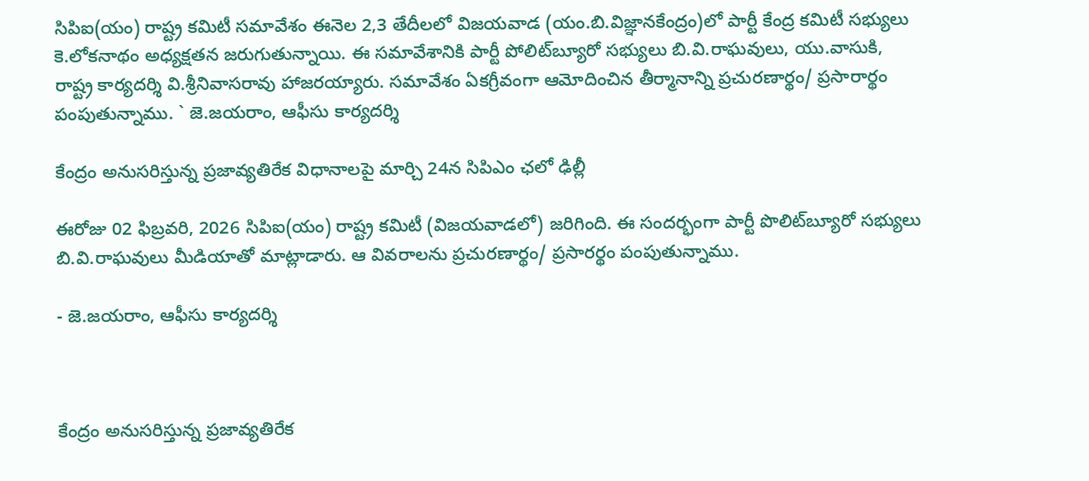సిపిఐ(యం) రాష్ట్ర కమిటీ సమావేశం ఈనెల 2,3 తేదీలలో విజయవాడ (యం.బి.విజ్ఞానకేంద్రం)లో పార్టీ కేంద్ర కమిటీ సభ్యులు కె.లోకనాథం అధ్యక్షతన జరుగుతున్నాయి. ఈ సమావేశానికి పార్టీ పోలిట్‌బ్యూరో సభ్యులు బి.వి.రాఘవులు, యు.వాసుకి, రాష్ట్ర కార్యదర్శి వి.శ్రీనివాసరావు హాజరయ్యారు. సమావేశం ఏకగ్రీవంగా ఆమోదించిన తీర్మానాన్ని ప్రచురణార్థం/ ప్రసారార్థం పంపుతున్నాము. ` జె.జయరాం, ఆఫీసు కార్యదర్శి

కేంద్రం అనుసరిస్తున్న ప్రజావ్యతిరేక విధానాలపై మార్చి 24న సిపిఎం ఛలో ఢిల్లీ

ఈరోజు 02 ఫిబ్రవరి, 2026 సిపిఐ(యం) రాష్ట్ర కమిటీ (విజయవాడలో) జరిగింది. ఈ సందర్భంగా పార్టీ పొలిట్‌బ్యూరో సభ్యులు బి.వి.రాఘవులు మీడియాతో మాట్లాడారు. ఆ వివరాలను ప్రచురణార్థం/ ప్రసారర్థం పంపుతున్నాము.

- జె.జయరాం, ఆఫీసు కార్యదర్శి



కేంద్రం అనుసరిస్తున్న ప్రజావ్యతిరేక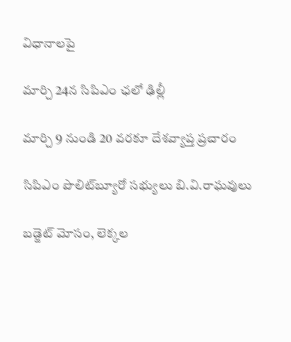విధానాలపై

మార్చి 24న సిపిఎం ఛలో ఢిల్లీ

మార్చి 9 నుండి 20 వరకూ దేశవ్యాప్త ప్రచారం

సిపిఎం పొలిట్‌బ్యూరో సభ్యులు బి.వి.రాఘవులు

బడ్జెట్ మోసం, లెక్కల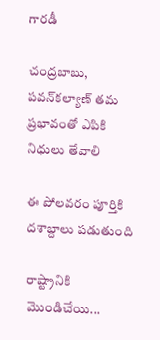గారడీ

చంద్రబాబు, పవన్‌కల్యాణ్ తమ ప్రభావంతో ఎపికి నిధులు తేవాలి

ఈ పోలవరం పూర్తికి దశాబ్దాలు పడుతుంది

రాష్ట్రానికి మొండిచేయి...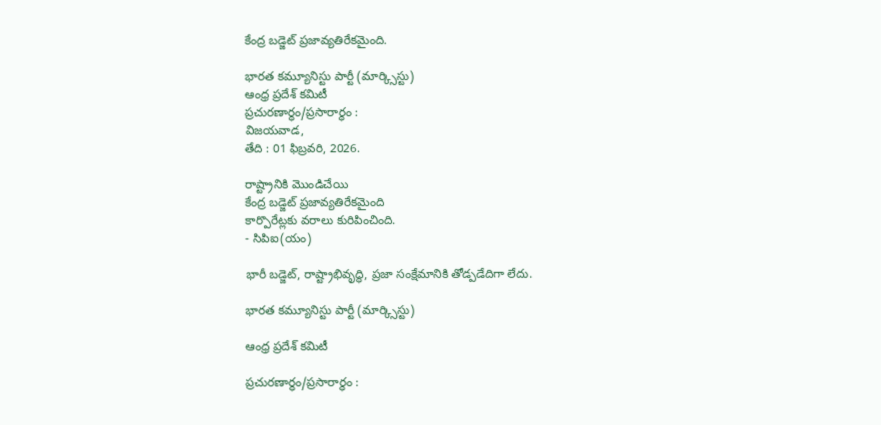కేంద్ర బడ్జెట్ ప్రజావ్యతిరేకమైంది.

భారత కమ్యూనిస్టు పార్టీ (మార్క్సిస్టు)
ఆంధ్ర ప్రదేశ్ కమిటీ
ప్రచురణార్ధం/ప్రసారార్ధం :
విజయవాడ,
తేది : 01 ఫిబ్రవరి, 2026.

రాష్ట్రానికి మొండిచేయి
కేంద్ర బడ్జెట్ ప్రజావ్యతిరేకమైంది
కార్పొరేట్లకు వరాలు కురిపించింది.
- సిపిఐ(యం)

భారీ బడ్జెట్‌, రాష్ట్రాభివృద్ధి, ప్రజా సంక్షేమానికి తోడ్పడేదిగా లేదు.

భారత కమ్యూనిస్టు పార్టీ (మార్క్సిస్టు)

ఆంధ్ర ప్రదేశ్ కమిటీ

ప్రచురణార్ధం/ప్రసారార్ధం :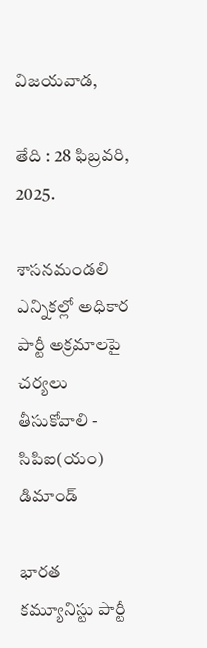విజయవాడ,

తేది : 28 ఫిబ్రవరి, 2025.

శాసనమండలి ఎన్నికల్లో అధికార పార్టీ అక్రమాలపై చర్యలు తీసుకోవాలి - సిపిఐ(యం) డిమాండ్‌

భారత కమ్యూనిస్టు పార్టీ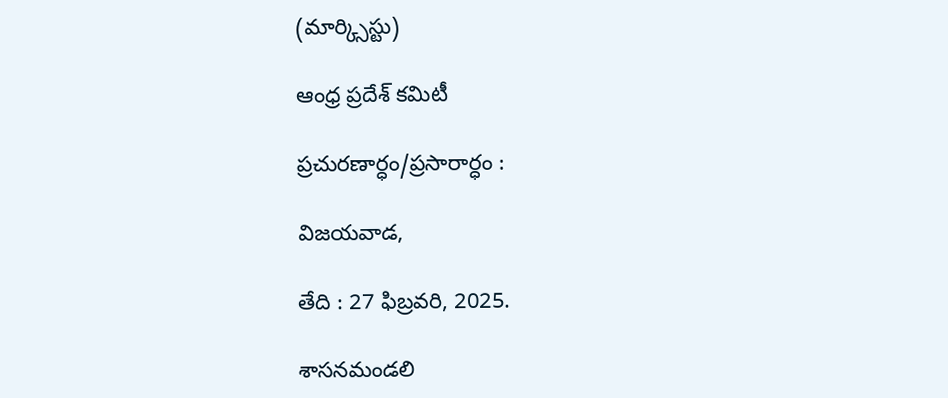(మార్క్సిస్టు)

ఆంధ్ర ప్రదేశ్ కమిటీ

ప్రచురణార్ధం/ప్రసారార్ధం :

విజయవాడ,

తేది : 27 ఫిబ్రవరి, 2025.

శాసనమండలి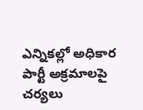ఎన్నికల్లో అధికార పార్టీ అక్రమాలపై చర్యలు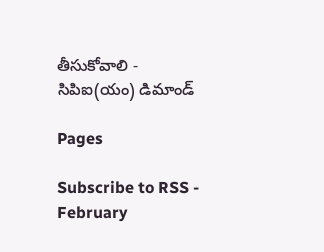తీసుకోవాలి - సిపిఐ(యం) డిమాండ్‌

Pages

Subscribe to RSS - February